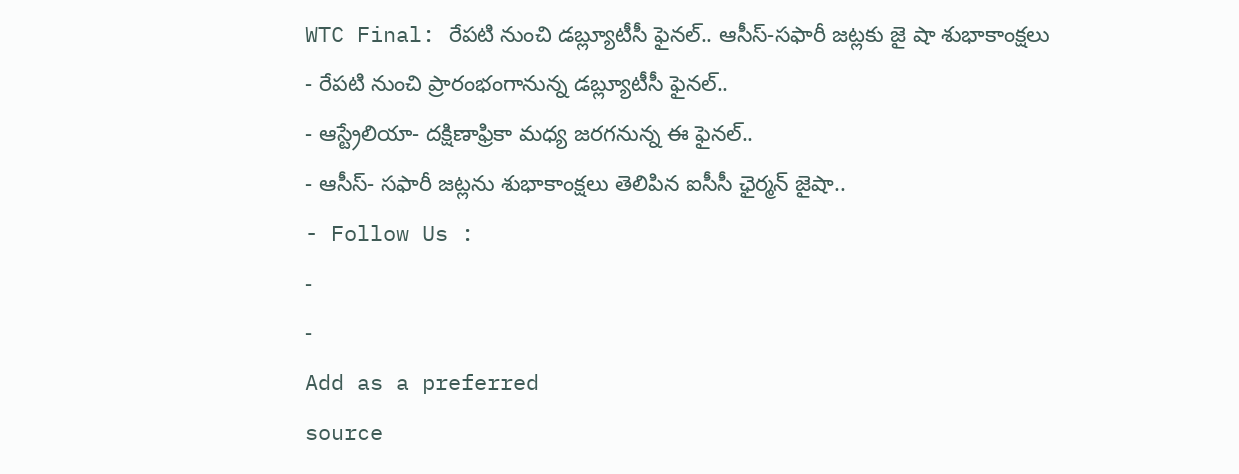WTC Final: రేపటి నుంచి డబ్ల్యూటీసీ ఫైనల్.. ఆసీస్-సఫారీ జట్లకు జై షా శుభాకాంక్షలు
- రేపటి నుంచి ప్రారంభంగానున్న డబ్ల్యూటీసీ ఫైనల్..
- ఆస్ట్రేలియా- దక్షిణాఫ్రికా మధ్య జరగనున్న ఈ ఫైనల్..
- ఆసీస్- సఫారీ జట్లను శుభాకాంక్షలు తెలిపిన ఐసీసీ ఛైర్మన్ జైషా..
- Follow Us :
-
-
Add as a preferred
source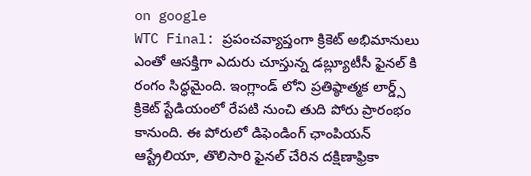on google
WTC Final: ప్రపంచవ్యాప్తంగా క్రికెట్ అభిమానులు ఎంతో ఆసక్తిగా ఎదురు చూస్తున్న డబ్ల్యూటీసీ ఫైనల్ కి రంగం సిద్ధమైంది. ఇంగ్లాండ్ లోని ప్రతిష్ఠాత్మక లార్డ్స్ క్రికెట్ స్టేడియంలో రేపటి నుంచి తుది పోరు ప్రారంభం కానుంది. ఈ పోరులో డిఫెండింగ్ ఛాంపియన్ ఆస్ట్రేలియా, తొలిసారి ఫైనల్ చేరిన దక్షిణాఫ్రికా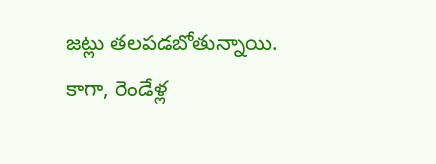జట్లు తలపడబోతున్నాయి. కాగా, రెండేళ్ల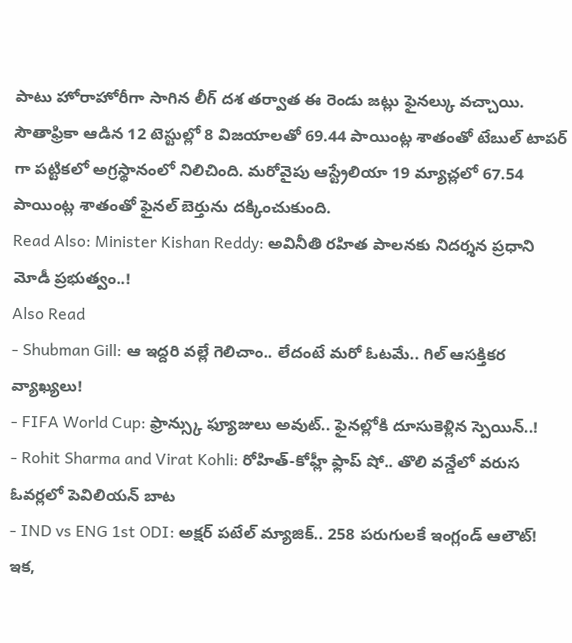పాటు హోరాహోరీగా సాగిన లీగ్ దశ తర్వాత ఈ రెండు జట్లు ఫైనల్కు వచ్చాయి. సౌతాఫ్రికా ఆడిన 12 టెస్టుల్లో 8 విజయాలతో 69.44 పాయింట్ల శాతంతో టేబుల్ టాపర్ గా పట్టికలో అగ్రస్థానంలో నిలిచింది. మరోవైపు ఆస్ట్రేలియా 19 మ్యాచ్లలో 67.54 పాయింట్ల శాతంతో ఫైనల్ బెర్తును దక్కించుకుంది.
Read Also: Minister Kishan Reddy: అవినీతి రహిత పాలనకు నిదర్శన ప్రధాని మోడీ ప్రభుత్వం..!
Also Read
- Shubman Gill: ఆ ఇద్దరి వల్లే గెలిచాం.. లేదంటే మరో ఓటమే.. గిల్ ఆసక్తికర వ్యాఖ్యలు!
- FIFA World Cup: ఫ్రాన్స్కు ఫ్యూజులు అవుట్.. ఫైనల్లోకి దూసుకెళ్లిన స్పెయిన్..!
- Rohit Sharma and Virat Kohli: రోహిత్-కోహ్లీ ఫ్లాప్ షో.. తొలి వన్డేలో వరుస ఓవర్లలో పెవిలియన్ బాట
- IND vs ENG 1st ODI: అక్షర్ పటేల్ మ్యాజిక్.. 258 పరుగులకే ఇంగ్లండ్ ఆలౌట్!
ఇక,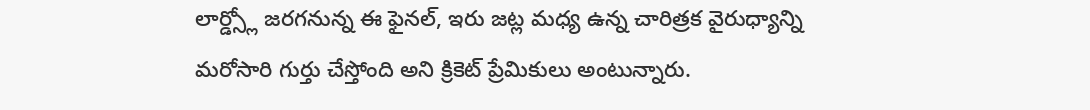లార్డ్స్లో జరగనున్న ఈ ఫైనల్, ఇరు జట్ల మధ్య ఉన్న చారిత్రక వైరుధ్యాన్ని మరోసారి గుర్తు చేస్తోంది అని క్రికెట్ ప్రేమికులు అంటున్నారు.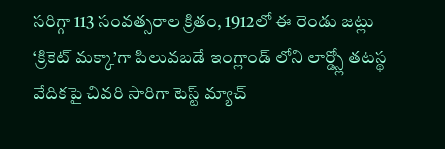సరిగ్గా 113 సంవత్సరాల క్రితం, 1912లో ఈ రెండు జట్లు ‘క్రికెట్ మక్కా’గా పిలువబడే ఇంగ్లాండ్ లోని లార్డ్స్లో తటస్థ వేదికపై చివరి సారిగా టెస్ట్ మ్యాచ్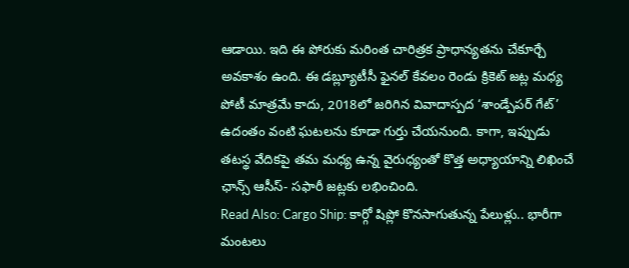ఆడాయి. ఇది ఈ పోరుకు మరింత చారిత్రక ప్రాధాన్యతను చేకూర్చే అవకాశం ఉంది. ఈ డబ్ల్యూటీసీ ఫైనల్ కేవలం రెండు క్రికెట్ జట్ల మధ్య పోటీ మాత్రమే కాదు, 2018లో జరిగిన వివాదాస్పద ‘శాండ్పేపర్ గేట్’ ఉదంతం వంటి ఘటలను కూడా గుర్తు చేయనుంది. కాగా, ఇప్పుడు తటస్థ వేదికపై తమ మధ్య ఉన్న వైరుధ్యంతో కొత్త అధ్యాయాన్ని లిఖించే ఛాన్స్ ఆసీస్- సఫారీ జట్లకు లభించింది.
Read Also: Cargo Ship: కార్గో షిప్లో కొనసాగుతున్న పేలుళ్లు.. భారీగా మంటలు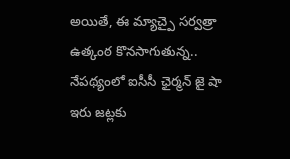అయితే, ఈ మ్యాచ్పై సర్వత్రా ఉత్కంఠ కొనసాగుతున్న.. నేపథ్యంలో ఐసీసీ ఛైర్మన్ జై షా ఇరు జట్లకు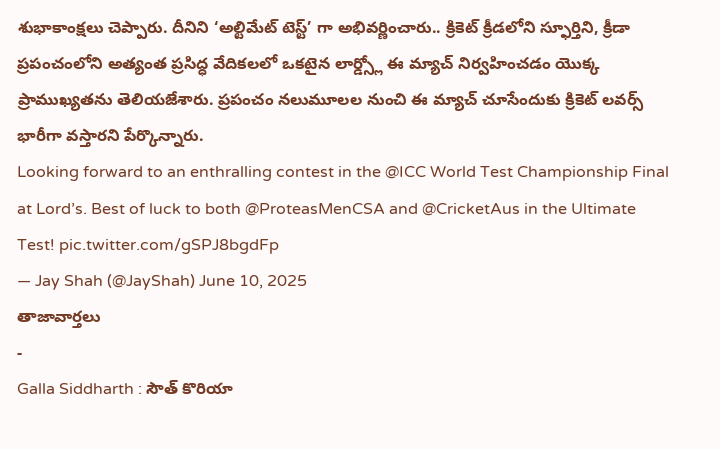శుభాకాంక్షలు చెప్పారు. దీనిని ‘అల్టిమేట్ టెస్ట్’ గా అభివర్ణించారు.. క్రికెట్ క్రీడలోని స్ఫూర్తిని, క్రీడా ప్రపంచంలోని అత్యంత ప్రసిద్ధ వేదికలలో ఒకటైన లార్డ్స్లో ఈ మ్యాచ్ నిర్వహించడం యొక్క ప్రాముఖ్యతను తెలియజేశారు. ప్రపంచం నలుమూలల నుంచి ఈ మ్యాచ్ చూసేందుకు క్రికెట్ లవర్స్ భారీగా వస్తారని పేర్కొన్నారు.
Looking forward to an enthralling contest in the @ICC World Test Championship Final at Lord’s. Best of luck to both @ProteasMenCSA and @CricketAus in the Ultimate Test! pic.twitter.com/gSPJ8bgdFp
— Jay Shah (@JayShah) June 10, 2025
తాజావార్తలు
-
Galla Siddharth : సౌత్ కొరియా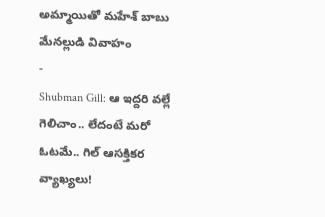అమ్మాయితో మహేశ్ బాబు మేనల్లుడి వివాహం
-
Shubman Gill: ఆ ఇద్దరి వల్లే గెలిచాం.. లేదంటే మరో ఓటమే.. గిల్ ఆసక్తికర వ్యాఖ్యలు!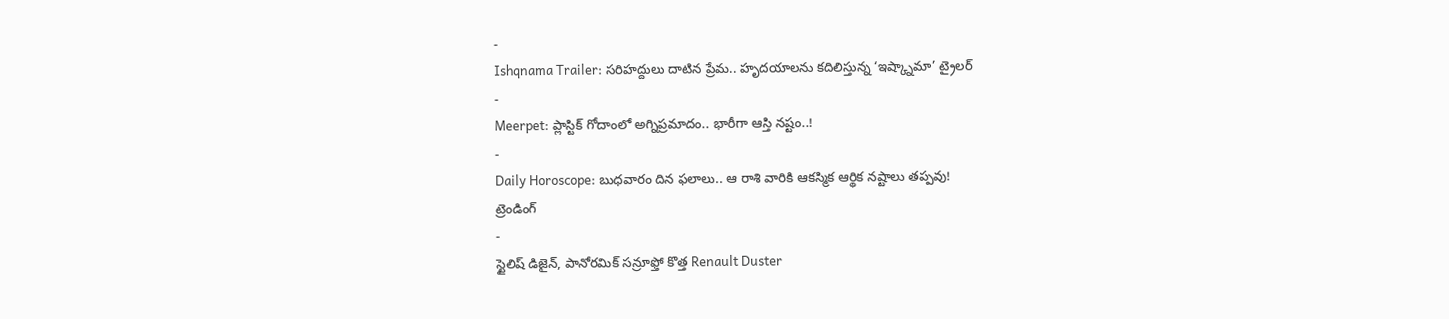-
Ishqnama Trailer: సరిహద్దులు దాటిన ప్రేమ.. హృదయాలను కదిలిస్తున్న ‘ఇష్క్నామా’ ట్రైలర్
-
Meerpet: ప్లాస్టిక్ గోదాంలో అగ్నిప్రమాదం.. భారీగా ఆస్తి నష్టం..!
-
Daily Horoscope: బుధవారం దిన ఫలాలు.. ఆ రాశి వారికి ఆకస్మిక ఆర్థిక నష్టాలు తప్పవు!
ట్రెండింగ్
-
స్టైలిష్ డిజైన్, పానోరమిక్ సన్రూఫ్తో కొత్త Renault Duster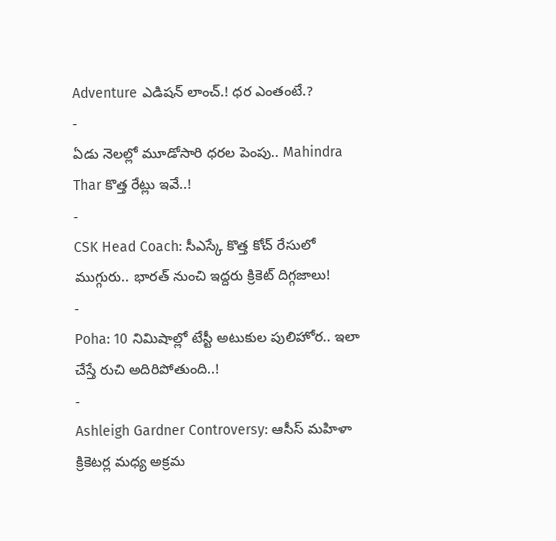Adventure ఎడిషన్ లాంచ్.! ధర ఎంతంటే.?
-
ఏడు నెలల్లో మూడోసారి ధరల పెంపు.. Mahindra Thar కొత్త రేట్లు ఇవే..!
-
CSK Head Coach: సీఎస్కే కొత్త కోచ్ రేసులో ముగ్గురు.. భారత్ నుంచి ఇద్దరు క్రికెట్ దిగ్గజాలు!
-
Poha: 10 నిమిషాల్లో టేస్టీ అటుకుల పులిహోర.. ఇలా చేస్తే రుచి అదిరిపోతుంది..!
-
Ashleigh Gardner Controversy: ఆసీస్ మహిళా క్రికెటర్ల మధ్య అక్రమ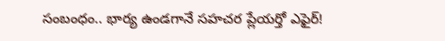సంబంధం.. భార్య ఉండగానే సహచర ప్లేయర్తో ఎఫైర్!